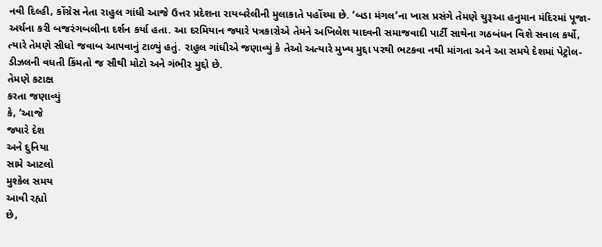નવી દિલ્હી, કોંગ્રેસ નેતા રાહુલ ગાંધી આજે ઉત્તર પ્રદેશના રાયબરેલીની મુલાકાતે પહોંચ્યા છે. ‘બડા મંગલ’ના ખાસ પ્રસંગે તેમણે ચુરૂઆ હનુમાન મંદિરમાં પૂજા- અર્ચના કરી બજરંગબલીના દર્શન કર્યા હતા. આ દરમિયાન જ્યારે પત્રકારોએ તેમને અખિલેશ યાદવની સમાજવાદી પાર્ટી સાથેના ગઠબંધન વિશે સવાલ કર્યો, ત્યારે તેમણે સીધો જવાબ આપવાનું ટાળ્યું હતું. રાહુલ ગાંધીએ જણાવ્યું કે તેઓ અત્યારે મુખ્ય મુદ્દા પરથી ભટકવા નથી માંગતા અને આ સમયે દેશમાં પેટ્રોલ-ડીઝલની વધતી કિંમતો જ સૌથી મોટો અને ગંભીર મુદ્દો છે.
તેમણે કટાક્ષ
કરતા જણાવ્યું
કે, ‘આજે
જ્યારે દેશ
અને દુનિયા
સામે આટલો
મુશ્કેલ સમય
આવી રહ્યો
છે,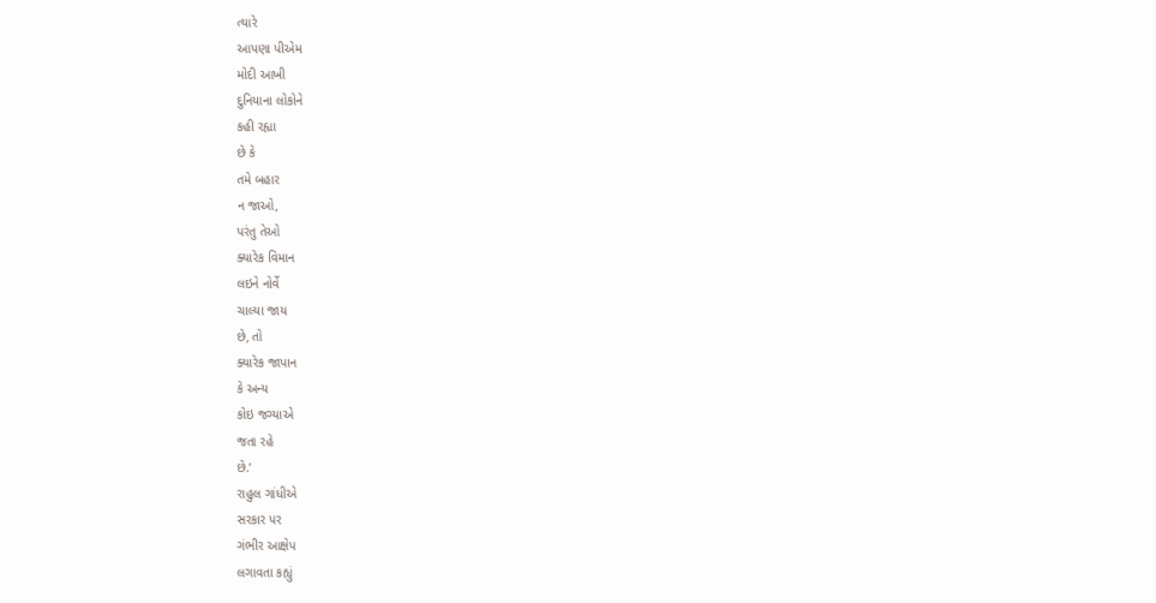ત્યારે
આપણા પીએમ
મોદી આખી
દુનિયાના લોકોને
કહી રહ્યા
છે કે
તમે બહાર
ન જાઓ,
પરંતુ તેઓ
ક્યારેક વિમાન
લઇને નોર્વે
ચાલ્યા જાય
છે, તો
ક્યારેક જાપાન
કે અન્ય
કોઇ જગ્યાએ
જતા રહે
છે.’
રાહુલ ગાંધીએ
સરકાર પર
ગંભીર આક્ષેપ
લગાવતા કહ્યું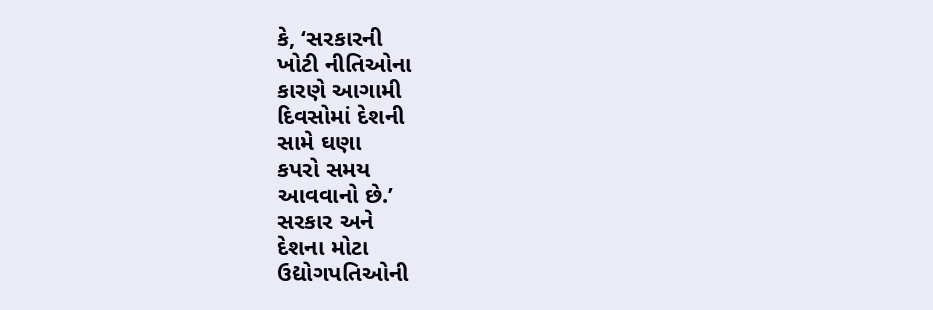કે, ‘સરકારની
ખોટી નીતિઓના
કારણે આગામી
દિવસોમાં દેશની
સામે ઘણા
કપરો સમય
આવવાનો છે.’
સરકાર અને
દેશના મોટા
ઉદ્યોગપતિઓની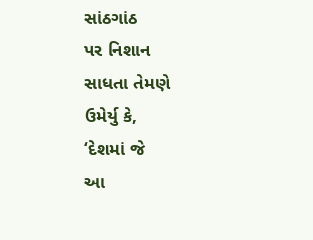સાંઠગાંઠ
પર નિશાન
સાધતા તેમણે
ઉમેર્યુ કે,
‘દેશમાં જે
આ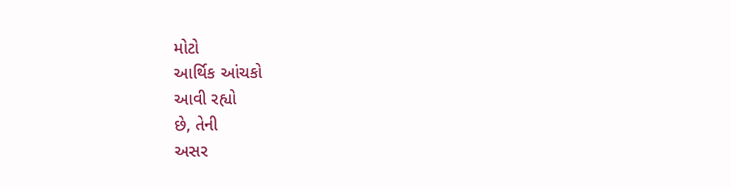મોટો
આર્થિક આંચકો
આવી રહ્યો
છે, તેની
અસર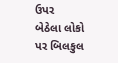ઉપર
બેઠેલા લોકો
પર બિલકુલ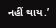નહીં થાય.’